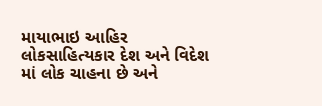માયાભાઇ આહિર લોકસાહિત્યકાર દેશ અને વિદેશ માં લોક ચાહના છે અને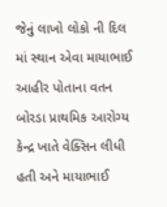જેનું લાખો લોકો ની દિલ માં સ્થાન એવા માયાભાઈ આહીર પોતાના વતન બોરડા પ્રાથમિક આરોગ્ય કેન્દ્ર ખાતે વેક્સિન લીધી હતી અને માયાભાઈ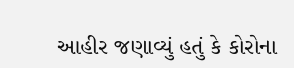આહીર જણાવ્યું હતું કે કોરોના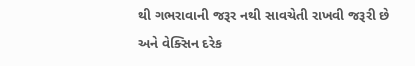થી ગભરાવાની જરૂર નથી સાવચેતી રાખવી જરૂરી છે અને વેક્સિન દરેક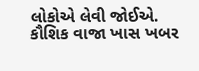લોકોએ લેવી જોઈએ.
કૌશિક વાજા ખાસ ખબર